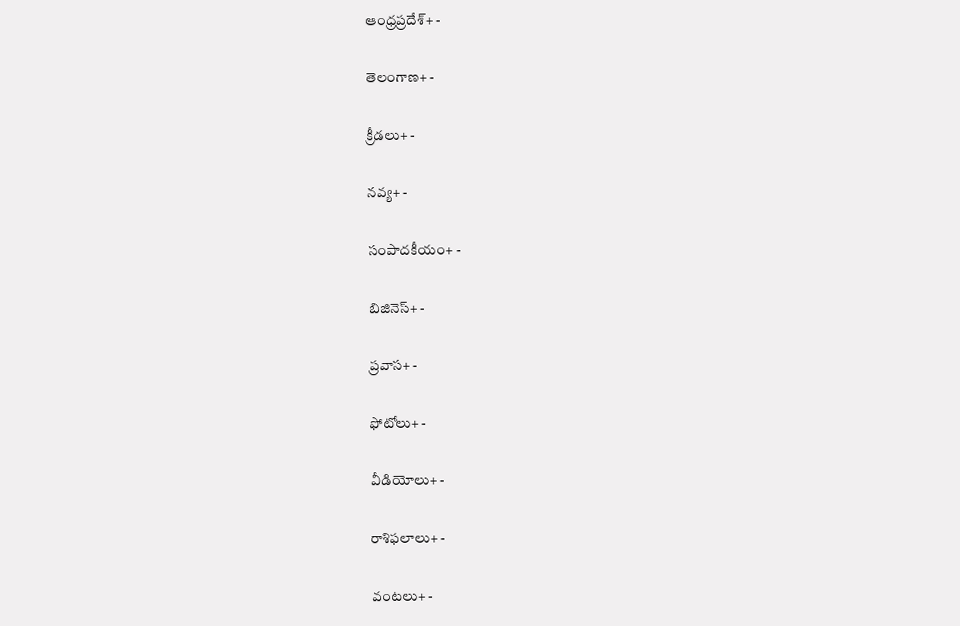ఆంధ్రప్రదేశ్+ -

తెలంగాణ+ -

క్రీడలు+ -

నవ్య+ -

సంపాదకీయం+ -

బిజినెస్+ -

ప్రవాస+ -

ఫోటోలు+ -

వీడియోలు+ -

రాశిఫలాలు+ -

వంటలు+ -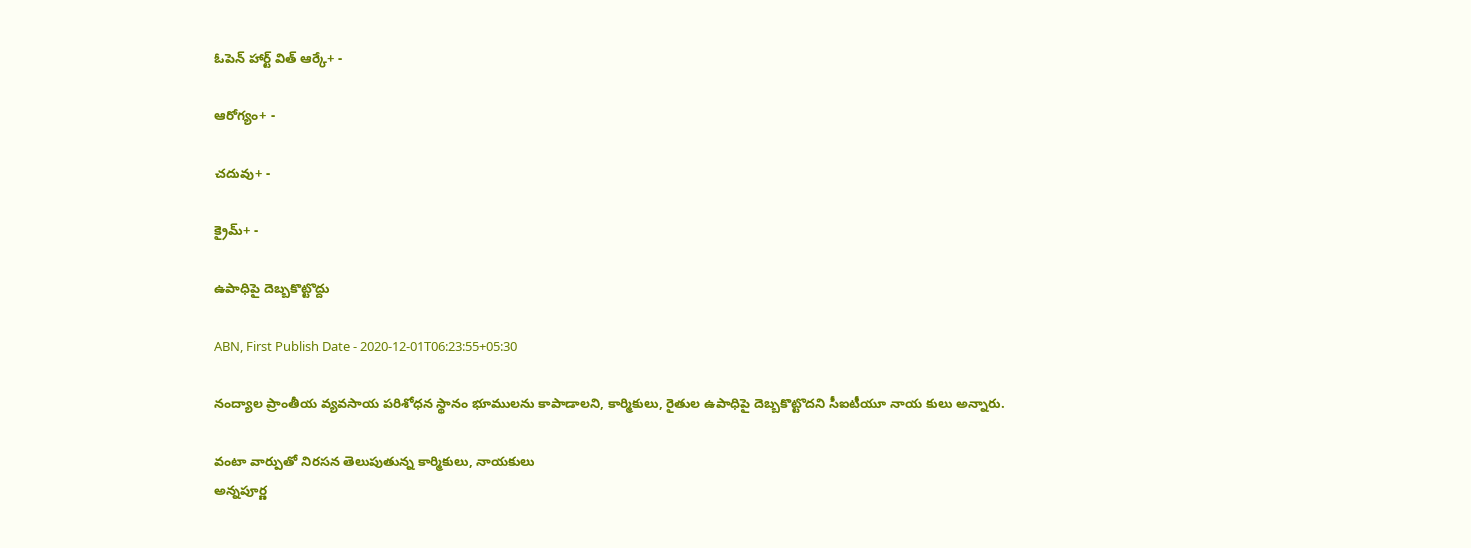ఓపెన్ హార్ట్ విత్ ఆర్కే+ -

ఆరోగ్యం+ -

చదువు+ -

క్రైమ్+ -

ఉపాధిపై దెబ్బకొట్టొద్దు

ABN, First Publish Date - 2020-12-01T06:23:55+05:30

నంద్యాల ప్రాంతీయ వ్యవసాయ పరిశోధన స్థానం భూములను కాపాడాలని, కార్మికులు, రైతుల ఉపాధిపై దెబ్బకొట్టొదని సీఐటీయూ నాయ కులు అన్నారు.

వంటా వార్పుతో నిరసన తెలుపుతున్న కార్మికులు, నాయకులు
అన్నపూర్ణ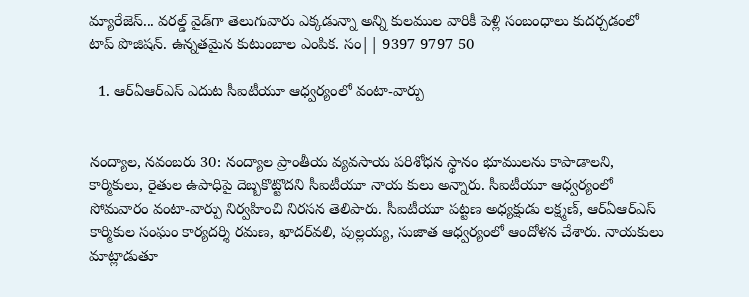మ్యారేజెస్... వరల్డ్ వైడ్‌గా తెలుగువారు ఎక్కడున్నా అన్ని కులముల వారికీ పెళ్లి సంబంధాలు కుదర్చడంలో టాప్ పొజిషన్. ఉన్నతమైన కుటుంబాల ఎంపిక. సం|| 9397 9797 50

  1. ఆర్‌ఏఆర్‌ఎస్‌ ఎదుట సీఐటీయూ ఆధ్వర్యంలో వంటా-వార్పు


నంద్యాల, నవంబరు 30: నంద్యాల ప్రాంతీయ వ్యవసాయ పరిశోధన స్థానం భూములను కాపాడాలని, కార్మికులు, రైతుల ఉపాధిపై దెబ్బకొట్టొదని సీఐటీయూ నాయ కులు అన్నారు. సీఐటీయూ ఆధ్వర్యంలో సోమవారం వంటా-వార్పు నిర్వహించి నిరసన తెలిపారు. సీఐటీయూ పట్టణ అధ్యక్షుడు లక్ష్మణ్‌, ఆర్‌ఏఆర్‌ఎస్‌ కార్మికుల సంఘం కార్యదర్శి రమణ, ఖాదర్‌వలి, పుల్లయ్య, సుజాత ఆధ్వర్యంలో ఆందోళన చేశారు. నాయకులు మాట్లాడుతూ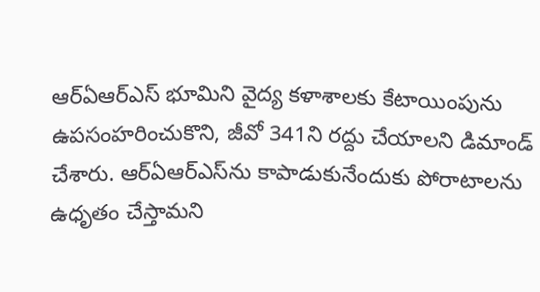ఆర్‌ఏఆర్‌ఎస్‌ భూమిని వైద్య కళాశాలకు కేటాయింపును  ఉపసంహరించుకొని, జీవో 341ని రద్దు చేయాలని డిమాండ్‌ చేశారు. ఆర్‌ఏఆర్‌ఎస్‌ను కాపాడుకునేందుకు పోరాటాలను ఉధృతం చేస్తామని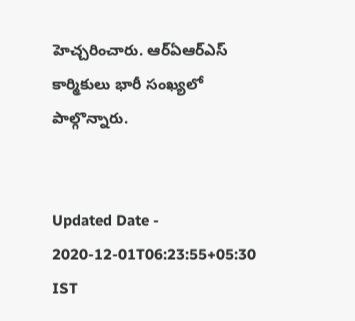హెచ్చరించారు. ఆర్‌ఏఆర్‌ఎస్‌ కార్మికులు భారీ సంఖ్యలో పాల్గొన్నారు.


Updated Date - 2020-12-01T06:23:55+05:30 IST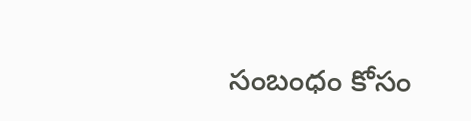సంబంధం కోసం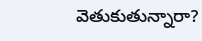వెతుకుతున్నారా?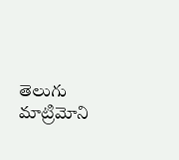తెలుగు మాట్రిమోని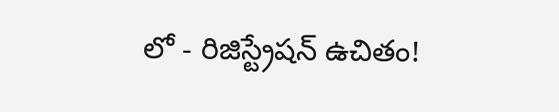లో - రిజిస్ట్రేషన్ ఉచితం!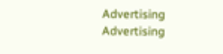Advertising
Advertising